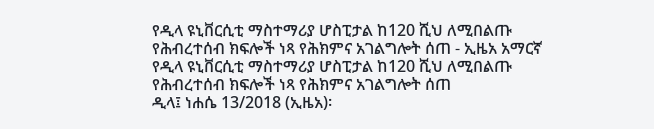የዲላ ዩኒቨርሲቲ ማስተማሪያ ሆስፒታል ከ120 ሺህ ለሚበልጡ የሕብረተሰብ ክፍሎች ነጻ የሕክምና አገልግሎት ሰጠ - ኢዜአ አማርኛ
የዲላ ዩኒቨርሲቲ ማስተማሪያ ሆስፒታል ከ120 ሺህ ለሚበልጡ የሕብረተሰብ ክፍሎች ነጻ የሕክምና አገልግሎት ሰጠ
ዲላ፤ ነሐሴ 13/2018 (ኢዜአ)፡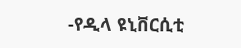-የዲላ ዩኒቨርሲቲ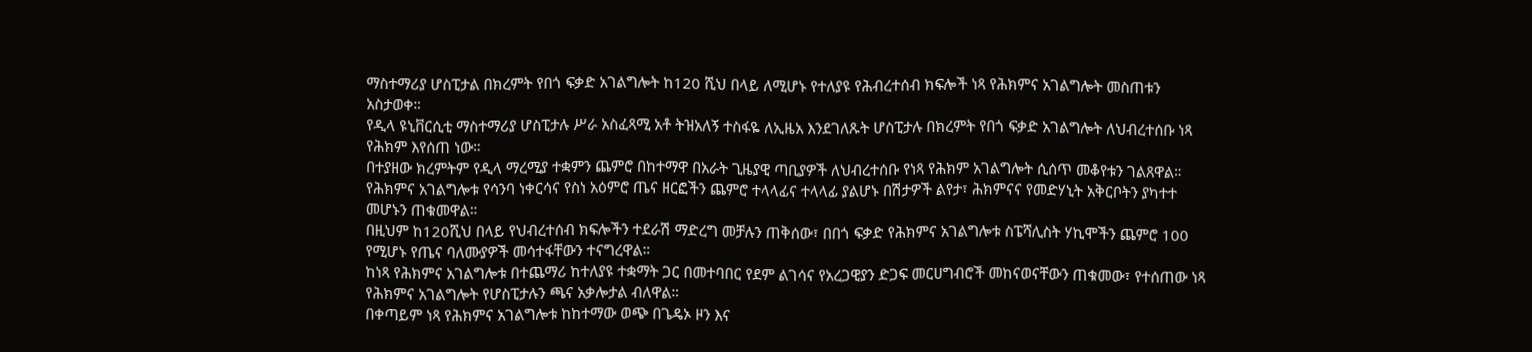ማስተማሪያ ሆስፒታል በክረምት የበጎ ፍቃድ አገልግሎት ከ120 ሺህ በላይ ለሚሆኑ የተለያዩ የሕብረተሰብ ክፍሎች ነጻ የሕክምና አገልግሎት መስጠቱን አስታወቀ።
የዲላ ዩኒቨርሲቲ ማስተማሪያ ሆስፒታሉ ሥራ አስፈጻሚ አቶ ትዝአለኝ ተስፋዬ ለኢዜአ እንደገለጹት ሆስፒታሉ በክረምት የበጎ ፍቃድ አገልግሎት ለህብረተሰቡ ነጻ የሕክም እየሰጠ ነው።
በተያዘው ክረምትም የዲላ ማረሚያ ተቋምን ጨምሮ በከተማዋ በአራት ጊዜያዊ ጣቢያዎች ለህብረተሰቡ የነጻ የሕክም አገልግሎት ሲሰጥ መቆየቱን ገልጸዋል።
የሕክምና አገልግሎቱ የሳንባ ነቀርሳና የስነ አዕምሮ ጤና ዘርፎችን ጨምሮ ተላላፊና ተላላፊ ያልሆኑ በሽታዎች ልየታ፣ ሕክምናና የመድሃኒት አቅርቦትን ያካተተ መሆኑን ጠቁመዋል።
በዚህም ከ120ሺህ በላይ የህብረተሰብ ክፍሎችን ተደራሽ ማድረግ መቻሉን ጠቅሰው፣ በበጎ ፍቃድ የሕክምና አገልግሎቱ ስፔሻሊስት ሃኪሞችን ጨምሮ 100 የሚሆኑ የጤና ባለሙያዎች መሳተፋቸውን ተናግረዋል።
ከነጻ የሕክምና አገልግሎቱ በተጨማሪ ከተለያዩ ተቋማት ጋር በመተባበር የደም ልገሳና የአረጋዊያን ድጋፍ መርሀግብሮች መከናወናቸውን ጠቁመው፣ የተሰጠው ነጻ የሕክምና አገልግሎት የሆስፒታሉን ጫና አቃሎታል ብለዋል።
በቀጣይም ነጻ የሕክምና አገልግሎቱ ከከተማው ወጭ በጌዴኦ ዞን እና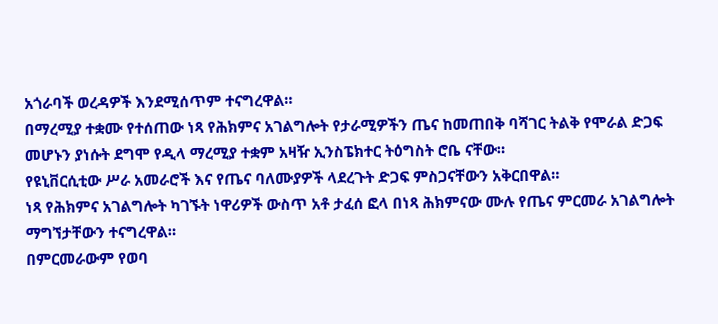አጎራባች ወረዳዎች እንደሚሰጥም ተናግረዋል።
በማረሚያ ተቋሙ የተሰጠው ነጻ የሕክምና አገልግሎት የታራሚዎችን ጤና ከመጠበቅ ባሻገር ትልቅ የሞራል ድጋፍ መሆኑን ያነሱት ደግሞ የዲላ ማረሚያ ተቋም አዛዥ ኢንስፔክተር ትዕግስት ሮቤ ናቸው።
የዩኒቨርሲቲው ሥራ አመራሮች እና የጤና ባለሙያዎች ላደረጉት ድጋፍ ምስጋናቸውን አቅርበዋል።
ነጻ የሕክምና አገልግሎት ካገኙት ነዋሪዎች ውስጥ አቶ ታፈሰ ፎላ በነጻ ሕክምናው ሙሉ የጤና ምርመራ አገልግሎት ማግኘታቸውን ተናግረዋል።
በምርመራውም የወባ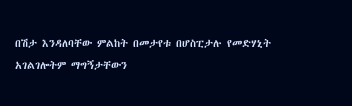በሽታ እንዳለባቸው ምልከት በመታየቱ በሆስፒታሉ የመድሃኒት አገልገሎትም ማግኝታቸውን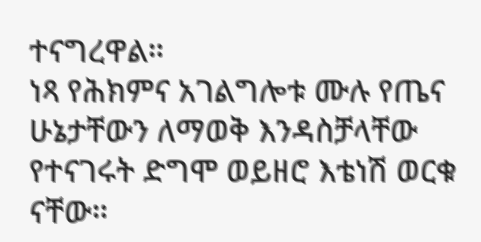ተናግረዋል።
ነጻ የሕክምና አገልግሎቱ ሙሉ የጤና ሁኔታቸውን ለማወቅ እንዳስቻላቸው የተናገሩት ድግሞ ወይዘሮ እቴነሽ ወርቁ ናቸው።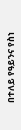በተለይ የዓይንና የስነ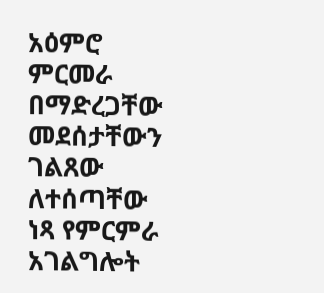አዕምሮ ምርመራ በማድረጋቸው መደሰታቸውን ገልጸው ለተሰጣቸው ነጻ የምርምራ አገልግሎት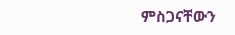ምስጋናቸውን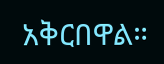አቅርበዋል።